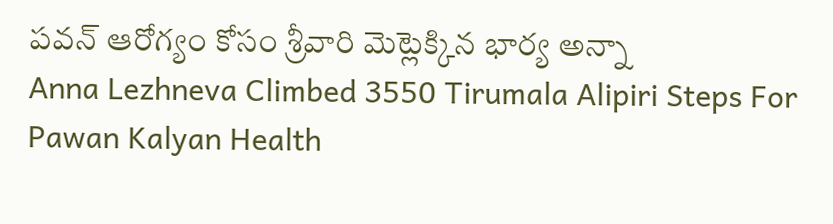పవన్ ఆరోగ్యం కోసం శ్రీవారి మెట్లెక్కిన భార్య అన్నా
Anna Lezhneva Climbed 3550 Tirumala Alipiri Steps For Pawan Kalyan Health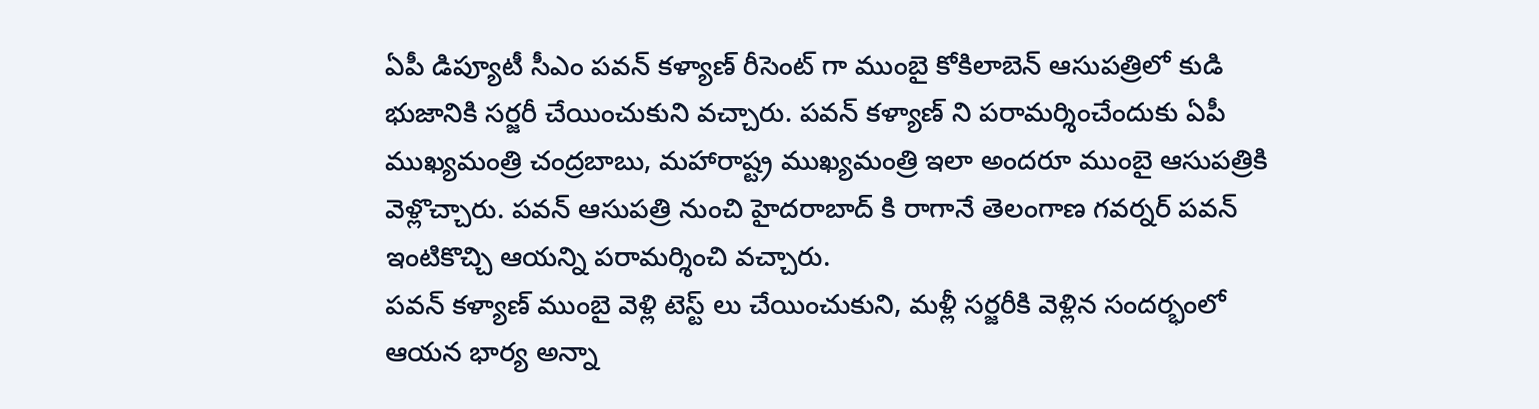ఏపీ డిప్యూటీ సీఎం పవన్ కళ్యాణ్ రీసెంట్ గా ముంబై కోకిలాబెన్ ఆసుపత్రిలో కుడి భుజానికి సర్జరీ చేయించుకుని వచ్చారు. పవన్ కళ్యాణ్ ని పరామర్శించేందుకు ఏపీ ముఖ్యమంత్రి చంద్రబాబు, మహారాష్ట్ర ముఖ్యమంత్రి ఇలా అందరూ ముంబై ఆసుపత్రికి వెళ్లొచ్చారు. పవన్ ఆసుపత్రి నుంచి హైదరాబాద్ కి రాగానే తెలంగాణ గవర్నర్ పవన్ ఇంటికొచ్చి ఆయన్ని పరామర్శించి వచ్చారు.
పవన్ కళ్యాణ్ ముంబై వెళ్లి టెస్ట్ లు చేయించుకుని, మళ్లీ సర్జరీకి వెళ్లిన సందర్భంలో ఆయన భార్య అన్నా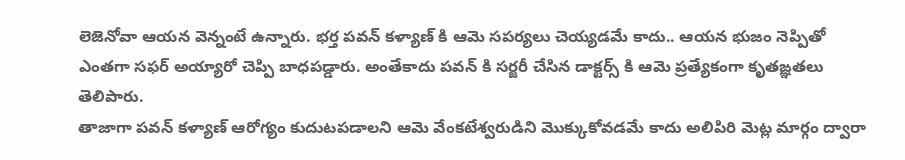లెజెనోవా ఆయన వెన్నంటే ఉన్నారు. భర్త పవన్ కళ్యాణ్ కి ఆమె సపర్యలు చెయ్యడమే కాదు.. ఆయన భుజం నెప్పితో ఎంతగా సఫర్ అయ్యారో చెప్పి బాధపడ్డారు. అంతేకాదు పవన్ కి సర్జరీ చేసిన డాక్టర్స్ కి ఆమె ప్రత్యేకంగా కృతఙ్ఞతలు తెలిపారు.
తాజాగా పవన్ కళ్యాణ్ ఆరోగ్యం కుదుటపడాలని ఆమె వేంకటేశ్వరుడిని మొక్కుకోవడమే కాదు అలిపిరి మెట్ల మార్గం ద్వారా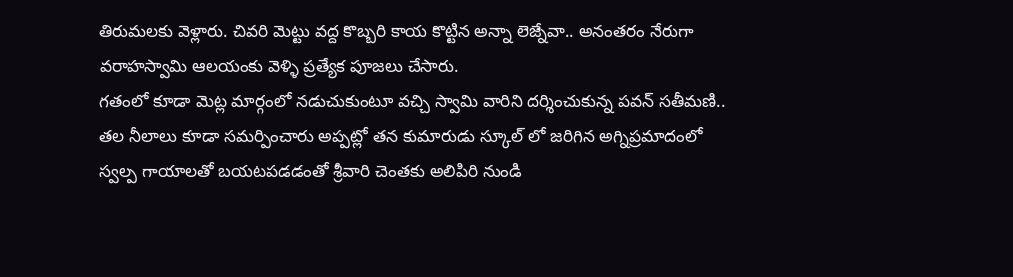తిరుమలకు వెళ్లారు. చివరి మెట్టు వద్ద కొబ్బరి కాయ కొట్టిన అన్నా లెజ్నేవా.. అనంతరం నేరుగా వరాహస్వామి ఆలయంకు వెళ్ళి ప్రత్యేక పూజలు చేసారు.
గతంలో కూడా మెట్ల మార్గంలో నడుచుకుంటూ వచ్చి స్వామి వారిని దర్శించుకున్న పవన్ సతీమణి.. తల నీలాలు కూడా సమర్పించారు అప్పట్లో తన కుమారుడు స్కూల్ లో జరిగిన అగ్నిప్రమాదంలో స్వల్ప గాయాలతో బయటపడడంతో శ్రీవారి చెంతకు అలిపిరి నుండి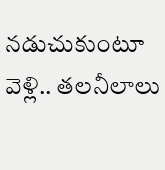నడుచుకుంటూ వెళ్లి.. తలనీలాలు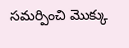సమర్పించి మొక్కు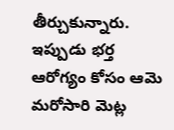తీర్చుకున్నారు. ఇప్పుడు భర్త ఆరోగ్యం కోసం ఆమె మరోసారి మెట్ల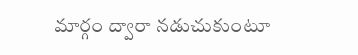మార్గం ద్వారా నడుచుకుంటూ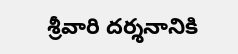శ్రీవారి దర్శనానికి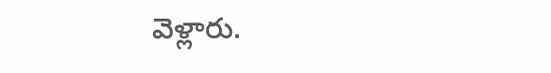వెళ్లారు.